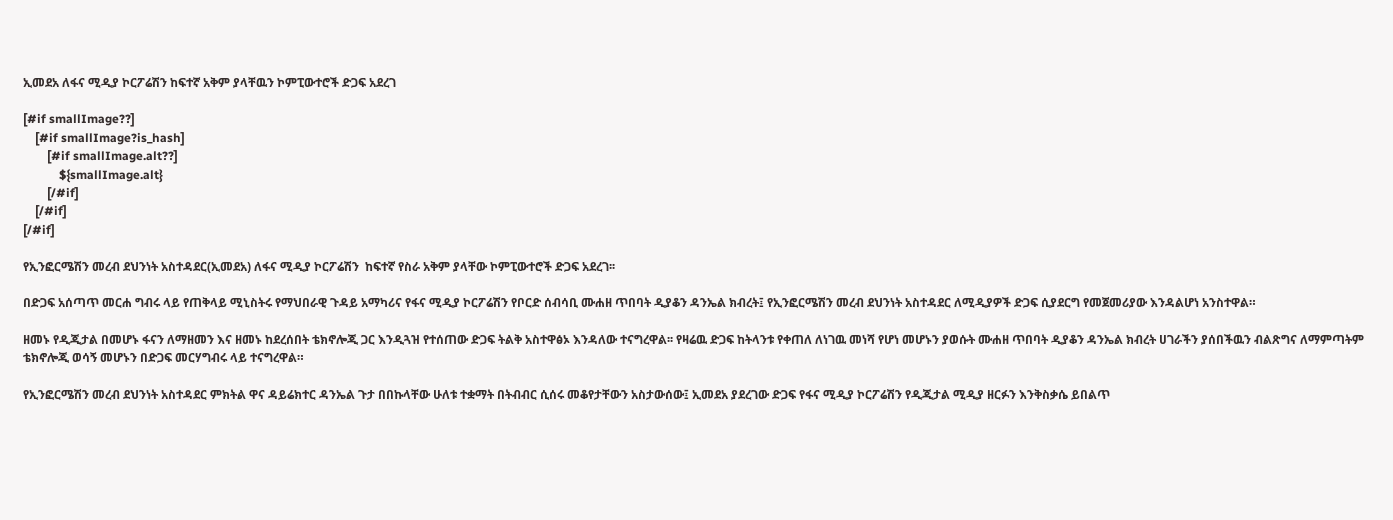ኢመደአ ለፋና ሚዲያ ኮርፖሬሽን ከፍተኛ አቅም ያላቸዉን ኮምፒውተሮች ድጋፍ አደረገ

[#if smallImage??]
    [#if smallImage?is_hash]
        [#if smallImage.alt??]
            ${smallImage.alt}
        [/#if]
    [/#if]
[/#if]

የኢንፎርሜሽን መረብ ደህንነት አስተዳደር(ኢመደአ) ለፋና ሚዲያ ኮርፖሬሽን  ከፍተኛ የስራ አቅም ያላቸው ኮምፒውተሮች ድጋፍ አደረገ፡፡

በድጋፍ አሰጣጥ መርሐ ግብሩ ላይ የጠቅላይ ሚኒስትሩ የማህበራዊ ጉዳይ አማካሪና የፋና ሚዲያ ኮርፖሬሽን የቦርድ ሰብሳቢ ሙሐዘ ጥበባት ዲያቆን ዳንኤል ክብረት፤ የኢንፎርሜሽን መረብ ደህንነት አስተዳደር ለሚዲያዎች ድጋፍ ሲያደርግ የመጀመሪያው እንዳልሆነ አንስተዋል።

ዘመኑ የዲጂታል በመሆኑ ፋናን ለማዘመን እና ዘመኑ ከደረሰበት ቴክኖሎጂ ጋር እንዲጓዝ የተሰጠው ድጋፍ ትልቅ አስተዋፅኦ እንዳለው ተናግረዋል፡፡ የዛሬዉ ድጋፍ ከትላንቱ የቀጠለ ለነገዉ መነሻ የሆነ መሆኑን ያወሱት ሙሐዘ ጥበባት ዲያቆን ዳንኤል ክብረት ሀገራችን ያሰበችዉን ብልጽግና ለማምጣትም ቴክኖሎጂ ወሳኝ መሆኑን በድጋፍ መርሃግብሩ ላይ ተናግረዋል።

የኢንፎርሜሽን መረብ ደህንነት አስተዳደር ምክትል ዋና ዳይሬክተር ዳንኤል ጉታ በበኩላቸው ሁለቱ ተቋማት በትብብር ሲሰሩ መቆየታቸውን አስታውሰው፤ ኢመደአ ያደረገው ድጋፍ የፋና ሚዲያ ኮርፖሬሽን የዲጂታል ሚዲያ ዘርፉን እንቅስቃሴ ይበልጥ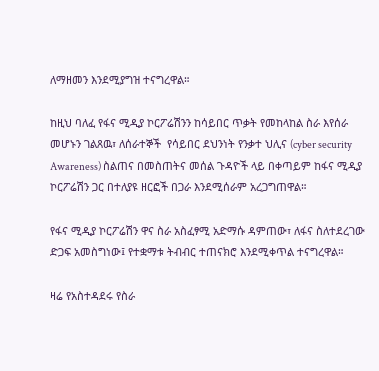ለማዘመን እንደሚያግዝ ተናግረዋል።

ከዚህ ባለፈ የፋና ሚዲያ ኮርፖሬሽንን ከሳይበር ጥቃት የመከላከል ስራ እየሰራ መሆኑን ገልጸዉ፣ ለሰራተኞች  የሳይበር ደህንነት የንቃተ ህሊና (cyber security Awareness) ስልጠና በመስጠትና መሰል ጉዳዮች ላይ በቀጣይም ከፋና ሚዲያ ኮርፖሬሽን ጋር በተለያዩ ዘርፎች በጋራ እንደሚሰራም አረጋግጠዋል።

የፋና ሚዲያ ኮርፖሬሽን ዋና ስራ አስፈፃሚ አድማሱ ዳምጠው፣ ለፋና ስለተደረገው ድጋፍ አመስግነው፤ የተቋማቱ ትብብር ተጠናክሮ እንደሚቀጥል ተናግረዋል።

ዛሬ የአስተዳደሩ የስራ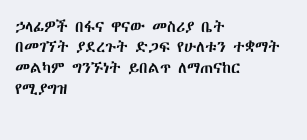ኃላፊዎች በፋና ዋናው መስሪያ ቤት በመገኘት ያደረጉት ድጋፍ የሁለቱን ተቋማት መልካም ግንኙነት ይበልጥ ለማጠናከር የሚያግዝ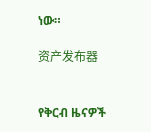ነው።

资产发布器


የቅርብ ዜናዎች